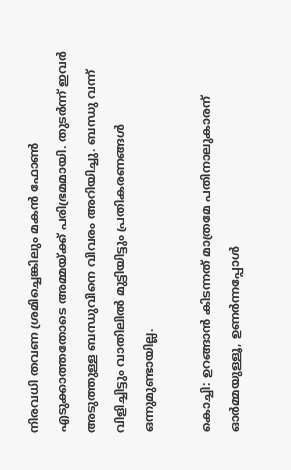നിരവധി തവണ ശ്രമിച്ചെങ്കിലും മകന്‍ ഫോണ്‍ എടുക്കാത്തതോടെ അമ്മയ്ക്ക് പരിഭ്രമമായി. തുടര്‍ന്ന് ഇവര്‍ അടുത്തുള്ള ബന്ധുവിനെ വിവരം അറിയിച്ചു. ബന്ധു വന്ന് വിളിച്ചിട്ടും വാതിലില്‍ മുട്ടിയിട്ടും പ്രതികരണങ്ങള്‍ ഒന്നുമുണ്ടായില്ല.

കൊച്ചി: ഉറങ്ങാന്‍ കിടന്നത് മാത്രമേ പതിനാലുകാരന് ഓര്‍മ്മയുള്ളൂ, ഉണര്‍ന്നപ്പോള്‍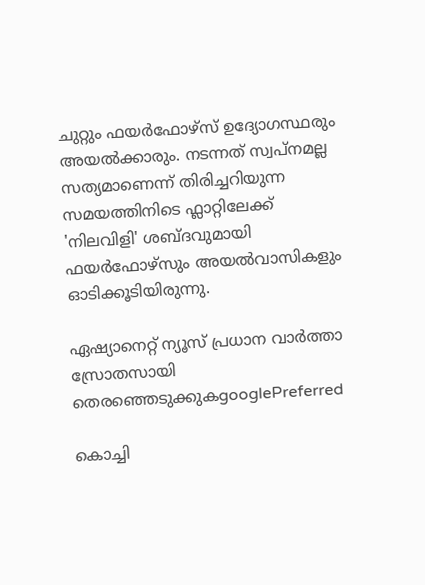ചുറ്റും ഫയര്‍ഫോഴ്‌സ് ഉദ്യോഗസ്ഥരും അയല്‍ക്കാരും. നടന്നത് സ്വപ്‌നമല്ല സത്യമാണെന്ന് തിരിച്ചറിയുന്ന സമയത്തിനിടെ ഫ്ലാറ്റിലേക്ക് 'നിലവിളി' ശബ്ദവുമായി ഫയര്‍ഫോഴ്സും അയല്‍വാസികളും ഓടിക്കൂടിയിരുന്നു.

ഏഷ്യാനെറ്റ് ന്യൂസ് പ്രധാന വാർത്താ സ്രോതസായി തെരഞ്ഞെടുക്കുകgooglePreferred

കൊച്ചി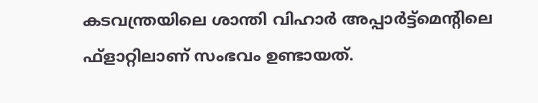കടവന്ത്രയിലെ ശാന്തി വിഹാര്‍ അപ്പാര്‍ട്ട്മെന്‍റിലെ ഫ്ളാറ്റിലാണ് സംഭവം ഉണ്ടായത്.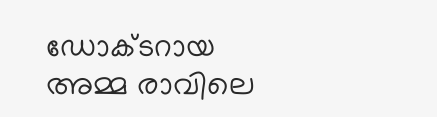ഡോക്ടറായ അമ്മ രാവിലെ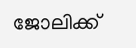ജോലിക്ക്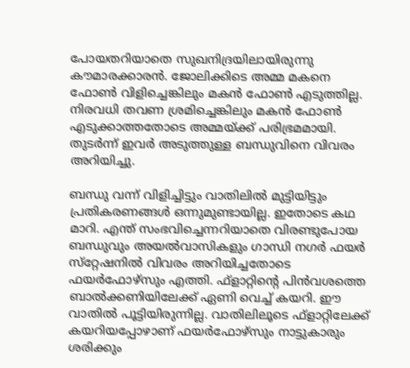പോയതറിയാതെ സുഖനിദ്രയിലായിരുന്നു കൗമാരക്കാരന്‍. ജോലിക്കിടെ അമ്മ മകനെ ഫോണ്‍ വിളിച്ചെങ്കിലും മകന്‍ ഫോണ്‍ എടുത്തില്ല. നിരവധി തവണ ശ്രമിച്ചെങ്കിലും മകന്‍ ഫോണ്‍ എടുക്കാത്തതോടെ അമ്മയ്ക്ക് പരിഭ്രമമായി. തുടര്‍ന്ന് ഇവര്‍ അടുത്തുള്ള ബന്ധുവിനെ വിവരം അറിയിച്ചു.

ബന്ധു വന്ന് വിളിച്ചിട്ടും വാതിലില്‍ മുട്ടിയിട്ടും പ്രതികരണങ്ങള്‍ ഒന്നുമുണ്ടായില്ല. ഇതോടെ കഥ മാറി. എന്ത് സംഭവിച്ചെന്നറിയാതെ വിരണ്ടുപോയ ബന്ധുവും അയല്‍വാസികളും ഗാന്ധി നഗര്‍ ഫയര്‍ സ്‌റ്റേഷനില്‍ വിവരം അറിയിച്ചതോടെ ഫയര്‍ഫോഴ്‌സും എത്തി. ഫ്‌ളാറ്റിന്‍റെ പിന്‍വശത്തെ ബാല്‍ക്കണിയിലേക്ക് ഏണി വെച്ച് കയറി. ഈ വാതില്‍ പൂട്ടിയിരുന്നില്ല. വാതിലിലൂടെ ഫ്ളാറ്റിലേക്ക് കയറിയപ്പോഴാണ് ഫയര്‍ഫോഴ്‌സും നാട്ടുകാരും ശരിക്കും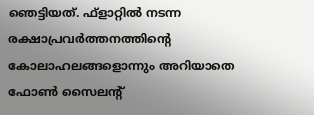ഞെട്ടിയത്. ഫ്ളാറ്റില്‍ നടന്ന രക്ഷാപ്രവര്‍ത്തനത്തിന്റെ കോലാഹലങ്ങളൊന്നും അറിയാതെ ഫോണ്‍ സൈലന്‍റ്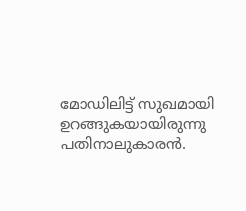മോഡിലിട്ട് സുഖമായി ഉറങ്ങുകയായിരുന്നു പതിനാലുകാരന്‍.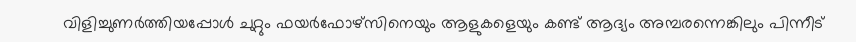വിളിച്ചുണര്‍ത്തിയപ്പോള്‍ ചുറ്റും ഫയര്‍ഫോഴ്‌സിനെയും ആളുകളെയും കണ്ട് ആദ്യം അമ്പരന്നെങ്കിലും പിന്നീട്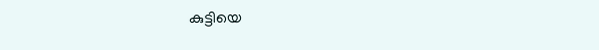കുട്ടിയെ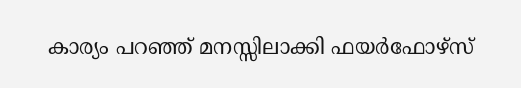കാര്യം പറഞ്ഞ് മനസ്സിലാക്കി ഫയര്‍ഫോഴ്‌സ്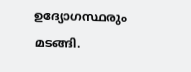ഉദ്യോഗസ്ഥരും മടങ്ങി.